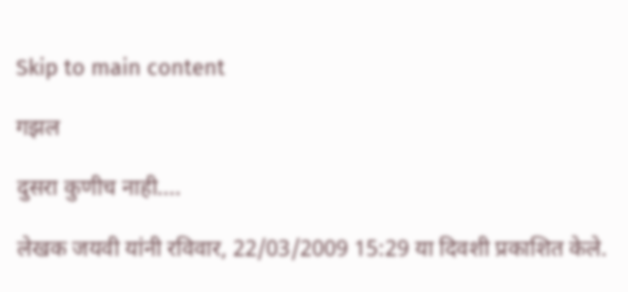Skip to main content

गझल

दुसरा कुणीच नाही....

लेखक जयवी यांनी रविवार, 22/03/2009 15:29 या दिवशी प्रकाशित केले.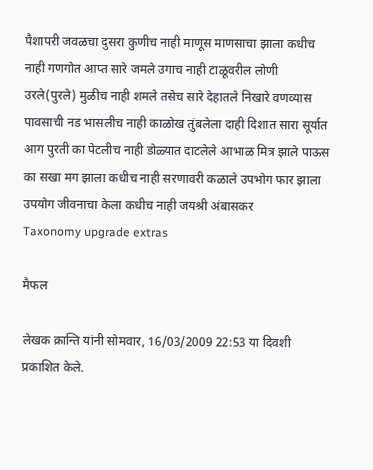पैशापरी जवळचा दुसरा कुणीच नाही माणूस माणसाचा झाला कधीच नाही गणगोत आप्त सारे जमले उगाच नाही टाळूवरील लोणी उरले(पुरले) मुळीच नाही शमले तसेच सारे देहातले निखारे वणव्यास पावसाची नड भासलीच नाही काळोख तुंबलेला दाही दिशात सारा सूर्यात आग पुरती का पेटलीच नाही डोळ्यात दाटलेले आभाळ मित्र झाले पाऊस का सखा मग झाला कधीच नाही सरणावरी कळाले उपभोग फार झाला उपयोग जीवनाचा केला कधीच नाही जयश्री अंबासकर
Taxonomy upgrade extras

मैफल

लेखक क्रान्ति यांनी सोमवार, 16/03/2009 22:53 या दिवशी प्रकाशित केले.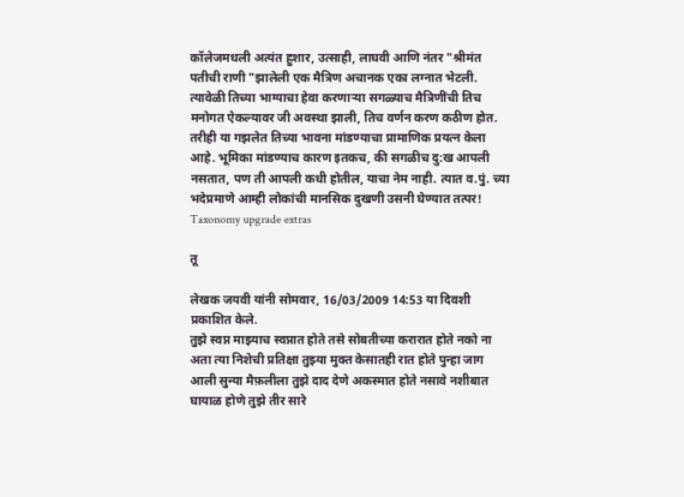कॉलेजमधली अत्यंत हुशार, उत्साही, लाघवी आणि नंतर "श्रीमंत पतीची राणी "झालेली एक मैत्रिण अचानक एका लग्नात भेटली. त्यावेळी तिच्या भाग्याचा हेवा करणार्‍या सगळ्याच मैत्रिणींची तिच मनोगत ऐकल्यावर जी अवस्था झाली, तिच वर्णन करण कठीण होत. तरीही या गझलेत तिच्या भावना मांडण्याचा प्रामाणिक प्रयत्न केला आहे. भूमिका मांडण्याच कारण इतकच, की सगळीच दु:ख आपली नसतात, पण ती आपली कधी होतील, याचा नेम नाही. त्यात व.पुं. च्या भदेप्रमाणे आम्ही लोकांची मानसिक दुखणी उसनी घेण्यात तत्पर!
Taxonomy upgrade extras

तू

लेखक जयवी यांनी सोमवार, 16/03/2009 14:53 या दिवशी प्रकाशित केले.
तुझे स्वप्न माझ्याच स्वप्नात होते तसे सोबतीच्या करारात होते नको ना अता त्या निशेची प्रतिक्षा तुझ्या मुक्त केसातही रात होते पुन्हा जाग आली सुन्या मैफ़लीला तुझे दाद देणे अकस्मात होते नसावे नशीबात घायाळ होणे तुझे तीर सारे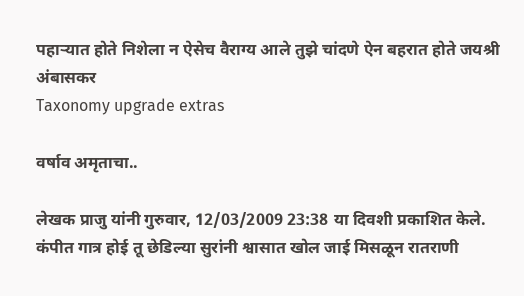पहार्‍यात होते निशेला न ऐसेच वैराग्य आले तुझे चांदणे ऐन बहरात होते जयश्री अंबासकर
Taxonomy upgrade extras

वर्षाव अमृताचा..

लेखक प्राजु यांनी गुरुवार, 12/03/2009 23:38 या दिवशी प्रकाशित केले.
कंपीत गात्र होई तू छेडिल्या सुरांनी श्वासात खोल जाई मिसळून रातराणी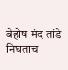बेहोष मंद तांडे निघताच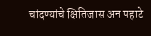चांदण्यांचे क्षितिजास अन पहाटे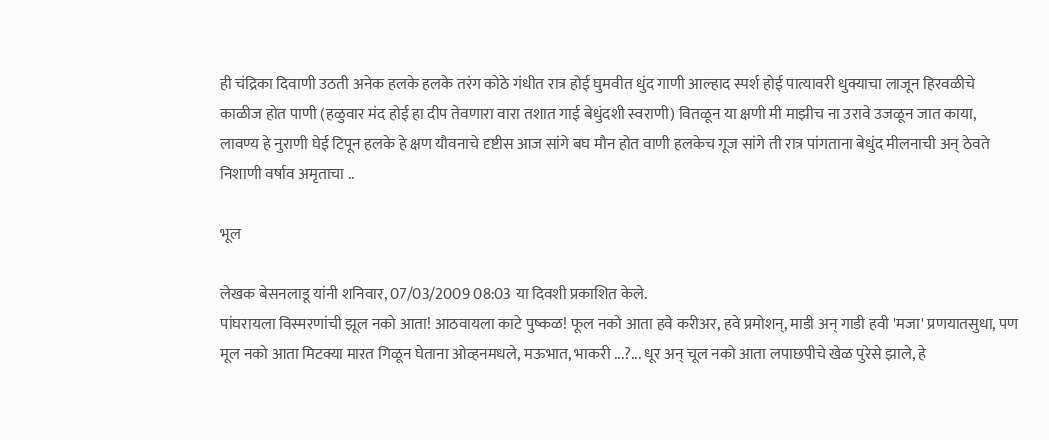ही चंद्रिका दिवाणी उठती अनेक हलके हलके तरंग कोठे गंधीत रात्र होई घुमवीत धुंद गाणी आल्हाद स्पर्श होई पात्यावरी धुक्याचा लाजून हिरवळीचे काळीज होत पाणी (हळुवार मंद होई हा दीप तेवणारा वारा तशात गाई बेधुंदशी स्वराणी) वितळून या क्षणी मी माझीच ना उरावे उजळून जात काया, लावण्य हे नुराणी घेई टिपून हलके हे क्षण यौवनाचे दृष्टीस आज सांगे बघ मौन होत वाणी हलकेच गूज सांगे ती रात्र पांगताना बेधुंद मीलनाची अन् ठेवते निशाणी वर्षाव अमृताचा ..

भूल

लेखक बेसनलाडू यांनी शनिवार, 07/03/2009 08:03 या दिवशी प्रकाशित केले.
पांघरायला विस्मरणांची झूल नको आता! आठवायला काटे पुष्कळ! फूल नको आता हवे करीअर, हवे प्रमोशन्, माडी अन् गाडी हवी 'मजा' प्रणयातसुधा, पण मूल नको आता मिटक्या मारत गिळून घेताना ओव्हनमधले, मऊभात, भाकरी ...?... धूर अन् चूल नको आता लपाछपीचे खेळ पुरेसे झाले, हे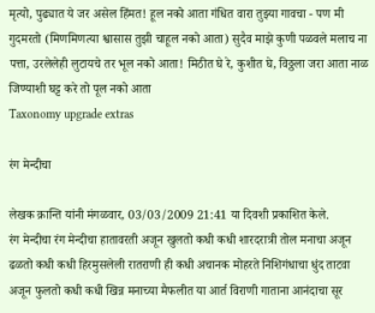मृत्यो, पुढ्यात ये जर असेल हिंमत! हूल नको आता गंधित वारा तुझ्या गावचा - पण मी गुदमरतो (मिणमिणत्या श्वासास तुझी चाहूल नको आता) सुदैव माझे कुणी पळवले मलाच ना पत्ता, उरलेलेही लुटायचे तर भूल नको आता! मिठीत घे रे, कुशीत घे, विठ्ठला जरा आता नाळ जिण्याशी घट्ट करे तो पूल नको आता
Taxonomy upgrade extras

रंग मेन्दीचा

लेखक क्रान्ति यांनी मंगळवार, 03/03/2009 21:41 या दिवशी प्रकाशित केले.
रंग मेन्दीचा रंग मेन्दीचा हातावरती अजून खुलतो कधी कधी शारदरात्री तोल मनाचा अजून ढळतो कधी कधी हिरमुसलेली रातराणी ही कधी अचानक मोहरते निशिगंधाचा धुंद ताटवा अजून फुलतो कधी कधी खिन्न मनाच्या मैफलीत या आर्त विराणी गाताना आनंदाचा सूर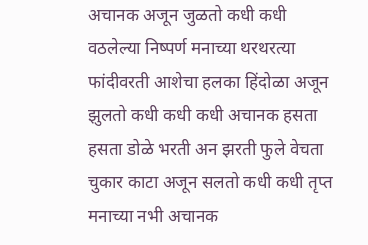अचानक अजून जुळतो कधी कधी वठलेल्या निष्पर्ण मनाच्या थरथरत्या फांदीवरती आशेचा हलका हिंदोळा अजून झुलतो कधी कधी कधी अचानक हसता हसता डोळे भरती अन झरती फुले वेचता चुकार काटा अजून सलतो कधी कधी तृप्त मनाच्या नभी अचानक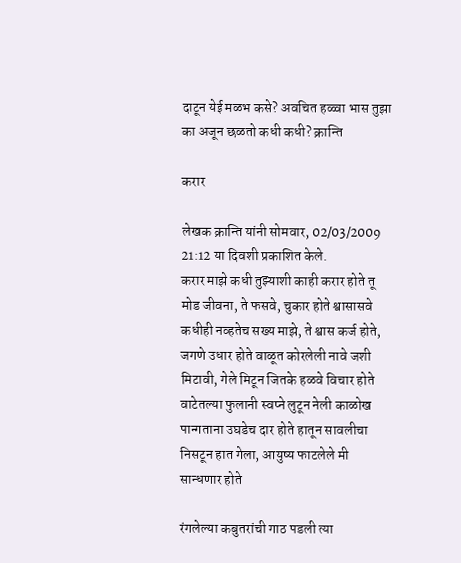दाटून येई मळभ कसे? अवचित हळ्वा भास तुझा का अजून छळतो कधी कधी? क्रान्ति

करार

लेखक क्रान्ति यांनी सोमवार, 02/03/2009 21:12 या दिवशी प्रकाशित केले.
करार माझे कधी तुझ्याशी काही करार होते तू मोड जीवना, ते फसवे, चुकार होते श्वासासवे कधीही नव्हतेच सख्य माझे, ते श्वास कर्ज होते, जगणे उधार होते वाळूत कोरलेली नावे जशी मिटावी, गेले मिटून जितके हळवे विचार होते वाटेतल्या फुलानी स्वप्ने लुटून नेली काळोख पान्गताना उघडेच दार होते हातून सावलीचा निसटून हात गेला, आयुष्य फाटलेले मी सान्धणार होते

रंगलेल्या कबुतरांची गाठ पडली त्या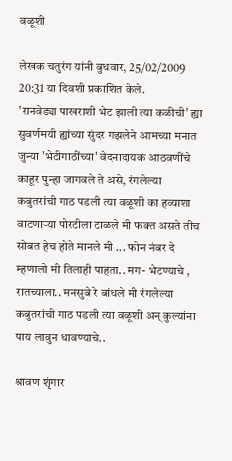वळूशी

लेखक चतुरंग यांनी बुधवार, 25/02/2009 20:31 या दिवशी प्रकाशित केले.
'रानवेड्या पाखराशी भेट झाली त्या कळीची' ह्या सुवर्णमयी ह्यांच्या सुंदर गझलेने आमच्या मनात जुन्या 'भेटीगाठींच्या' वेदनादायक आठवणींचे काहूर पुन्हा जागवले ते असे, रंगलेल्या कबुतरांची गाठ पडली त्या वळूशी का हव्याशा वाटणार्‍या पोरटीला टाळले मी फक्त असते तीच सोबत हेच होते मानले मी ... फोन नंबर दे म्हणालो मी तिलाही पाहता.. मग- भेटण्याचे , रातच्याला.. मनसुबे रे बांधले मी रंगलेल्या कबुतरांची गाठ पडली त्या वळूशी अन् कुल्यांना पाय लावुन धावण्याचे..

श्रावण शृंगार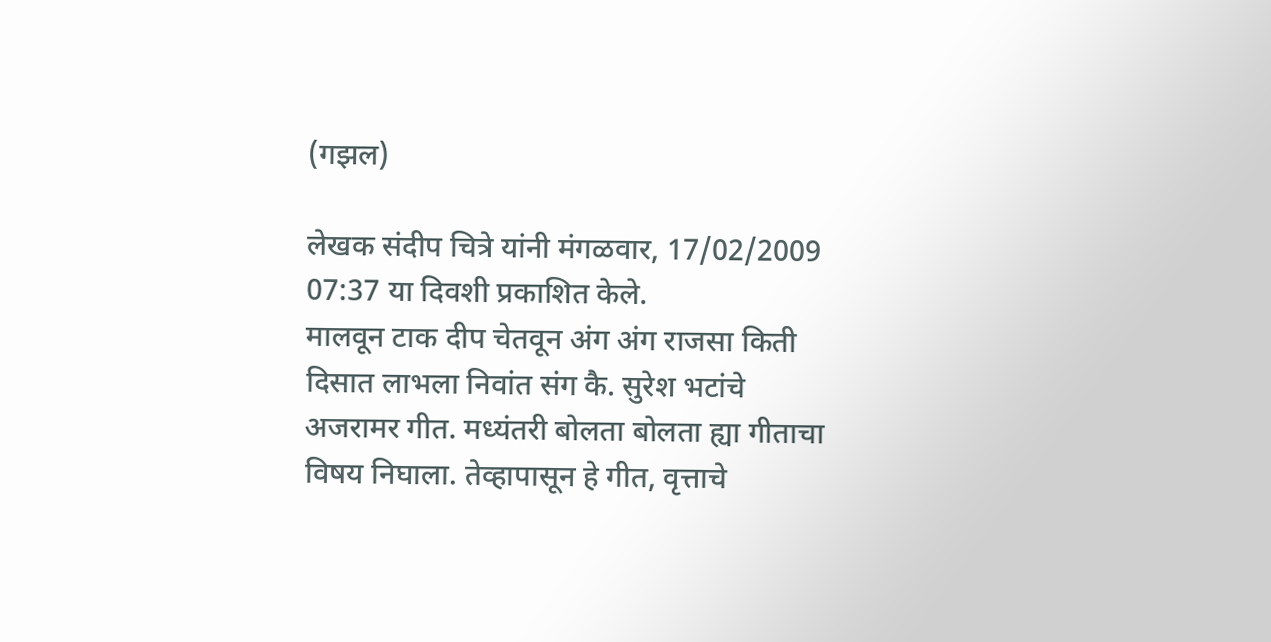(गझल)

लेखक संदीप चित्रे यांनी मंगळवार, 17/02/2009 07:37 या दिवशी प्रकाशित केले.
मालवून टाक दीप चेतवून अंग अंग राजसा किती दिसात लाभला निवांत संग कै. सुरेश भटांचे अजरामर गीत. मध्यंतरी बोलता बोलता ह्या गीताचा विषय निघाला. तेव्हापासून हे गीत, वृत्ताचे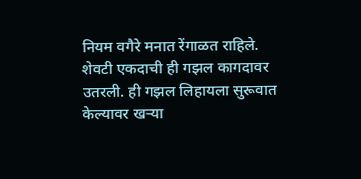नियम वगैरे मनात रेंगाळत राहिले. शेवटी एकदाची ही गझल कागदावर उतरली. ही गझल लिहायला सुरूवात केल्यावर खऱ्या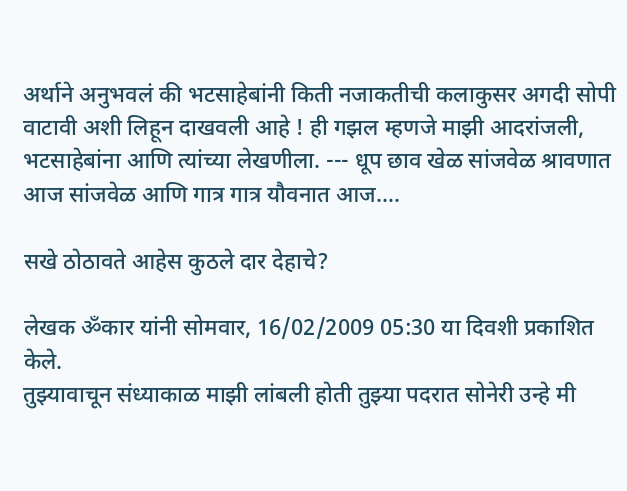अर्थाने अनुभवलं की भटसाहेबांनी किती नजाकतीची कलाकुसर अगदी सोपी वाटावी अशी लिहून दाखवली आहे ! ही गझल म्हणजे माझी आदरांजली, भटसाहेबांना आणि त्यांच्या लेखणीला. --- धूप छाव खेळ सांजवेळ श्रावणात आज सांजवेळ आणि गात्र गात्र यौवनात आज….

सखे ठोठावते आहेस कुठले दार देहाचे?

लेखक ॐकार यांनी सोमवार, 16/02/2009 05:30 या दिवशी प्रकाशित केले.
तुझ्यावाचून संध्याकाळ माझी लांबली होती तुझ्या पदरात सोनेरी उन्हे मी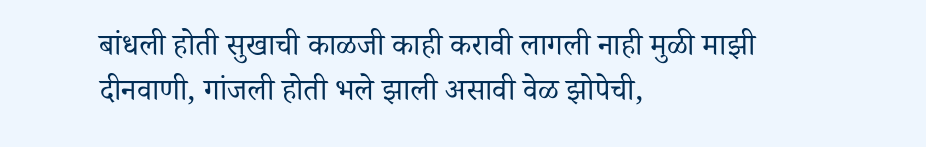बांधली होती सुखाची काळजी काही करावी लागली नाही मुळी माझी दीनवाणी, गांजली होती भले झाली असावी वेळ झोपेची,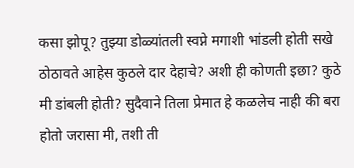कसा झोपू? तुझ्या डोळ्यांतली स्वप्ने मगाशी भांडली होती सखे ठोठावते आहेस कुठले दार देहाचे? अशी ही कोणती इछा? कुठे मी डांबली होती? सुदैवाने तिला प्रेमात हे कळलेच नाही की बरा होतो जरासा मी, तशी ती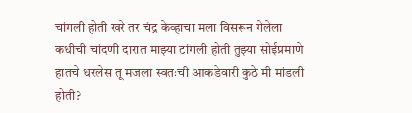चांगली होती खरे तर चंद्र केव्हाचा मला विसरून गेलेला कधीची चांदणी दारात माझ्या टांगली होती तुझ्या सोईप्रमाणे हातचे धरलेस तू मजला स्वतःची आकडेवारी कुठे मी मांडली होती?